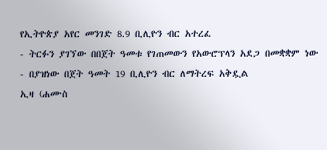የኢትዮጵያ አየር መንገድ 8.9 ቢሊዮን ብር አተረፈ
- ትርፉን ያገኘው በበጀት ዓመቱ የገጠመውን የአውሮፕላን አደጋ በመቋቋም ነው
- በያዝነው በጀት ዓመት 19 ቢሊዮን ብር ለማትረፍ አቅዷል
ኢዛ (ሐሙስ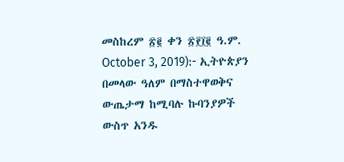መስከረም ፳፪ ቀን ፳፻፲፪ ዓ.ም. October 3, 2019):- ኢትዮጵያን በመላው ዓለም በማስተዋወቅና ውጤታማ ከሚባሉ ኩባንያዎች ውስጥ አንዱ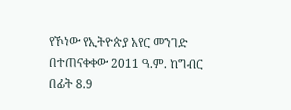የኾነው የኢትዮጵያ አየር መንገድ በተጠናቀቀው 2011 ዓ.ም. ከግብር በፊት 8.9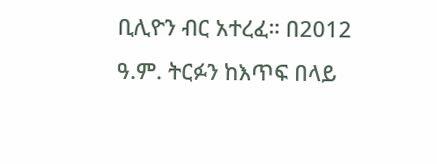ቢሊዮን ብር አተረፈ። በ2012 ዓ.ም. ትርፉን ከእጥፍ በላይ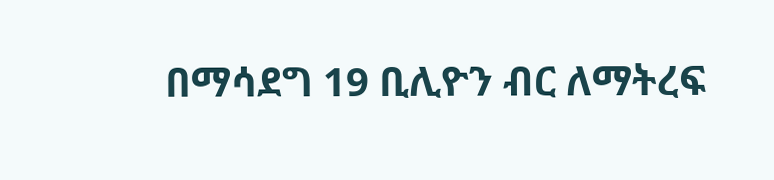በማሳደግ 19 ቢሊዮን ብር ለማትረፍ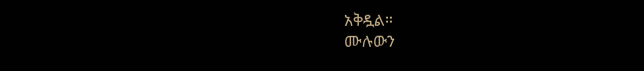አቅዷል።
ሙሉውን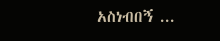አስነብበኝ ...